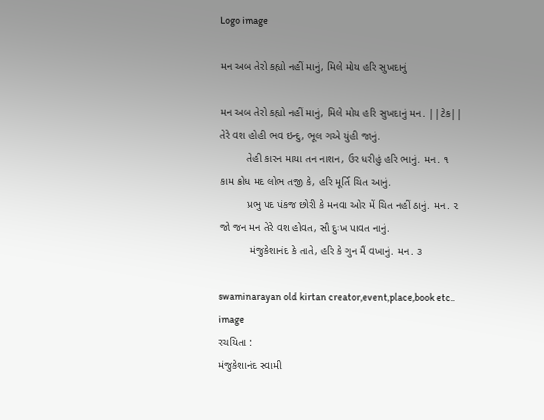Logo image

મન અબ તેરો કહ્યો નહીં માનું, મિલે મોય હરિ સુખદાનું

મન અબ તેરો કહ્યો નહીં માનું, મિલે મોય હરિ સુખદાનું મન. ||ટેક||
તેરે વશ હોહી ભવ ઇન્દુ, ભૂલ ગએ યુંહી જાનું.
         તેહી કારન માયા તન નાશન, ઉર ધરીહું હરિ ભાનું. મન. ૧
કામ ક્રોધ મદ લોભ તજી કે, હરિ મૂર્તિ ચિત આનું.
         પ્રભુ પદ પંકજ છોરી કે મનવા ઓર મેં ચિત નહીં ઠાનું. મન. ૨
જો જન મન તેરે વશ હોવત, સૌ દુઃખ પાવત નાનું.
          મંજુકેશાનંદ કે તાતે, હરિ કે ગુન મૈં વખાનું. મન. ૩

swaminarayan old kirtan creator,event,place,book etc.. image
રચયિતા :
મંજુકેશાનંદ સ્વામી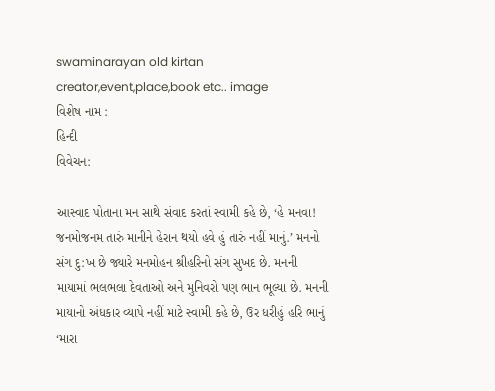swaminarayan old kirtan creator,event,place,book etc.. image
વિશેષ નામ :
હિન્દી
વિવેચન:

આસ્વાદ પોતાના મન સાથે સંવાદ કરતાં સ્વામી કહે છે, ‘હે મનવા! જનમોજનમ તારું માનીને હેરાન થયો હવે હું તારું નહીં માનું.’ મનનો સંગ દુ:ખ છે જ્યારે મનમોહન શ્રીહરિનો સંગ સુખદ છે. મનની માયામાં ભલભલા દેવતાઓ અને મુનિવરો પણ ભાન ભૂલ્યા છે. મનની માયાનો અંધકાર વ્યાપે નહીં માટે સ્વામી કહે છે, ઉર ધરીહું હરિ ભાનું ‘મારા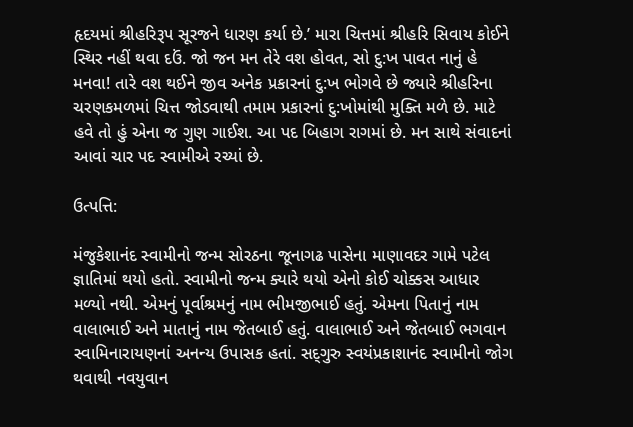હૃદયમાં શ્રીહરિરૂપ સૂરજને ધારણ કર્યા છે.’ મારા ચિત્તમાં શ્રીહરિ સિવાય કોઈને સ્થિર નહીં થવા દઉં. જો જન મન તેરે વશ હોવત, સો દુ:ખ પાવત નાનું હે મનવા! તારે વશ થઈને જીવ અનેક પ્રકારનાં દુ:ખ ભોગવે છે જ્યારે શ્રીહરિના ચરણકમળમાં ચિત્ત જોડવાથી તમામ પ્રકારનાં દુ:ખોમાંથી મુક્તિ મળે છે. માટે હવે તો હું એના જ ગુણ ગાઈશ. આ પદ બિહાગ રાગમાં છે. મન સાથે સંવાદનાં આવાં ચાર પદ સ્વામીએ રચ્યાં છે.

ઉત્પત્તિ:

મંજુકેશાનંદ સ્વામીનો જન્મ સોરઠના જૂનાગઢ પાસેના માણાવદર ગામે પટેલ જ્ઞાતિમાં થયો હતો. સ્વામીનો જન્મ ક્યારે થયો એનો કોઈ ચોક્કસ આધાર મળ્યો નથી. એમનું પૂર્વાશ્રમનું નામ ભીમજીભાઈ હતું. એમના પિતાનું નામ વાલાભાઈ અને માતાનું નામ જેતબાઈ હતું. વાલાભાઈ અને જેતબાઈ ભગવાન સ્વામિનારાયણનાં અનન્ય ઉપાસક હતાં. સદ્‍ગુરુ સ્વયંપ્રકાશાનંદ સ્વામીનો જોગ થવાથી નવયુવાન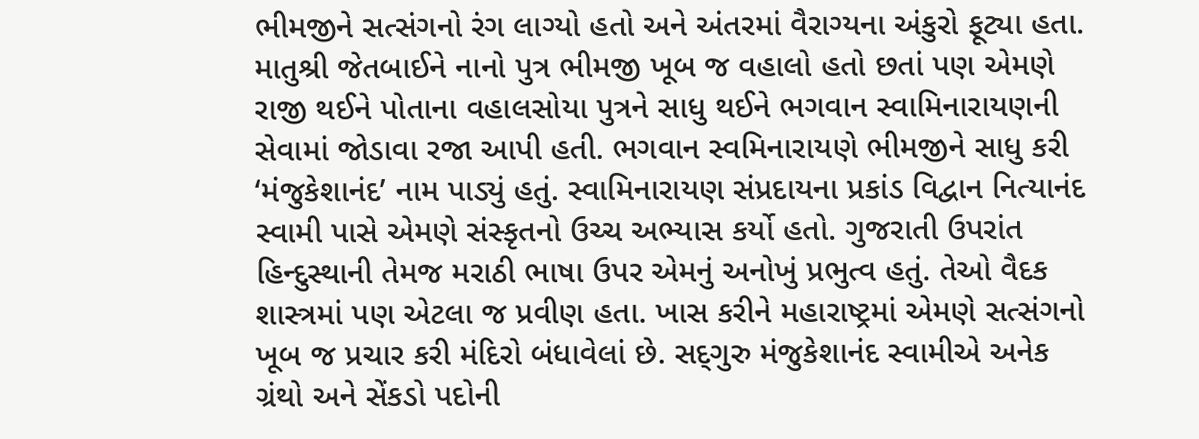ભીમજીને સત્સંગનો રંગ લાગ્યો હતો અને અંતરમાં વૈરાગ્યના અંકુરો ફૂટ્યા હતા. માતુશ્રી જેતબાઈને નાનો પુત્ર ભીમજી ખૂબ જ વહાલો હતો છતાં પણ એમણે રાજી થઈને પોતાના વહાલસોયા પુત્રને સાધુ થઈને ભગવાન સ્વામિનારાયણની સેવામાં જોડાવા રજા આપી હતી. ભગવાન સ્વમિનારાયણે ભીમજીને સાધુ કરી ‘મંજુકેશાનંદ’ નામ પાડ્યું હતું. સ્વામિનારાયણ સંપ્રદાયના પ્રકાંડ વિદ્વાન નિત્યાનંદ સ્વામી પાસે એમણે સંસ્કૃતનો ઉચ્ચ અભ્યાસ કર્યો હતો. ગુજરાતી ઉપરાંત હિન્દુસ્થાની તેમજ મરાઠી ભાષા ઉપર એમનું અનોખું પ્રભુત્વ હતું. તેઓ વૈદક શાસ્ત્રમાં પણ એટલા જ પ્રવીણ હતા. ખાસ કરીને મહારાષ્ટ્રમાં એમણે સત્સંગનો ખૂબ જ પ્રચાર કરી મંદિરો બંધાવેલાં છે. સદ્‍ગુરુ મંજુકેશાનંદ સ્વામીએ અનેક ગ્રંથો અને સેંકડો પદોની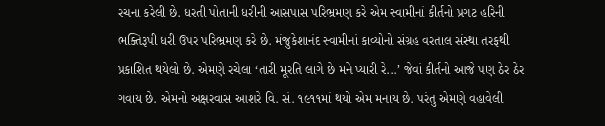રચના કરેલી છે. ધરતી પોતાની ધરીની આસપાસ પરિભ્રમણ કરે એમ સ્વામીનાં કીર્તનો પ્રગટ હરિની ભક્તિરૂપી ધરી ઉપર પરિભ્રમણ કરે છે. મંજુકેશાનંદ સ્વામીનાં કાવ્યોનો સંગ્રહ વરતાલ સંસ્થા તરફથી પ્રકાશિત થયેલો છે. એમણે રચેલા ‘તારી મૂરતિ લાગે છે મને પ્યારી રે...’ જેવાં કીર્તનો આજે પણ ઠેર ઠેર ગવાય છે. એમનો અક્ષરવાસ આશરે વિ. સં. ૧૯૧૧માં થયો એમ મનાય છે. પરંતુ એમણે વહાવેલી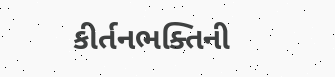કીર્તનભક્તિની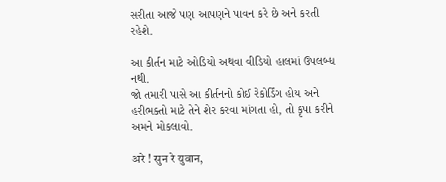સરીતા આજે પણ આપણને પાવન કરે છે અને કરતી રહેશે.

આ કીર્તન માટે ઓડિયો અથવા વીડિયો હાલમાં ઉપલબ્ધ નથી.
જો તમારી પાસે આ કીર્તનનો કોઈ રેકોર્ડિંગ હોય અને હરીભક્તો માટે તેને શેર કરવા માંગતા હો, તો કૃપા કરીને અમને મોકલાવો.

अरे ! सुन रे युवान,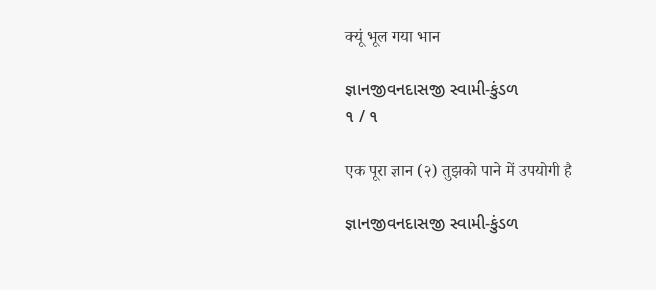क्यूं भूल गया भान

જ્ઞાનજીવનદાસજી સ્વામી-કુંડળ
૧ / ૧

एक पूरा ज्ञान (२) तुझको पाने में उपयोगी है

જ્ઞાનજીવનદાસજી સ્વામી-કુંડળ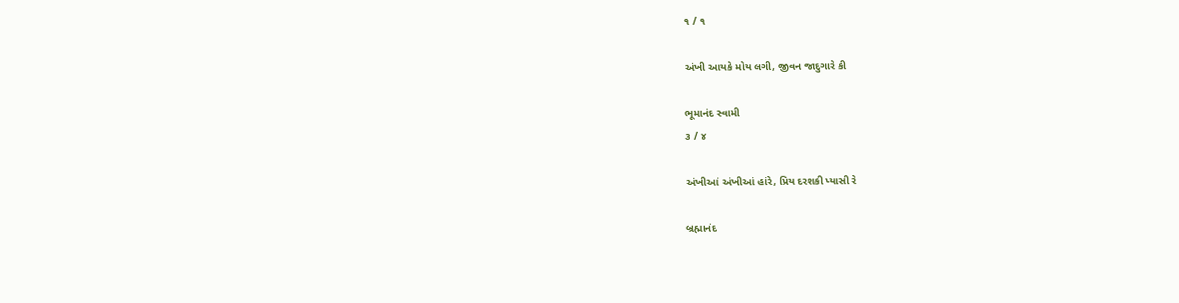૧ / ૧

અંખી આયકે મોય લગી, જીવન જાદુગારે કી

ભૂમાનંદ સ્વામી
૩ / ૪

અંખીઆં અંખીઆં હાંરે, પ્રિય દરશકી પ્યાસી રે

બ્રહ્માનંદ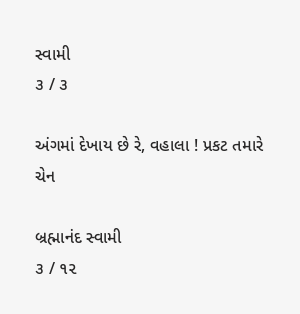સ્વામી
૩ / ૩

અંગમાં દેખાય છે રે, વહાલા ! પ્રકટ તમારે ચેન

બ્રહ્માનંદ સ્વામી
૩ / ૧૨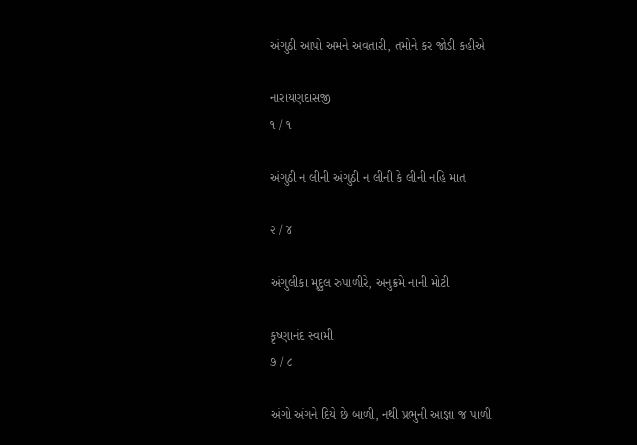અંગુઠી આપો અમને અવતારી, તમોને કર જોડી કહીએ

નારાયણદાસજી
૧ / ૧

અંગુઠી ન લીની અંગુઠી ન લીની કે લીની નહિ માત

૨ / ૪

અંગુલીકા મૃદુલ રુપાળીરે, અનુક્રમે નાની મોટી

કૃષ્ણાનંદ સ્વામી
૭ / ૮

અંગો અંગને દિયે છે બાળી, નથી પ્રભુની આજ્ઞા જ પાળી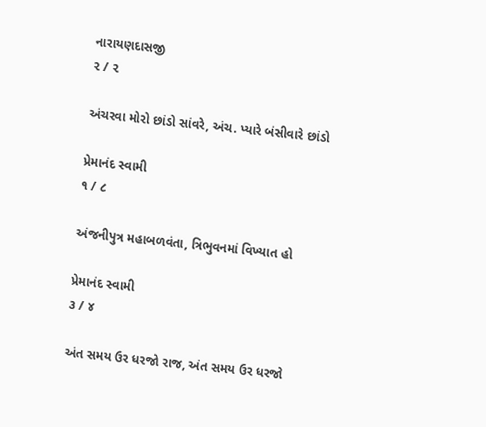નારાયણદાસજી
૨ / ૨

અંચરવા મોરો છાંડો સાંવરે, અંચ. પ્યારે બંસીવારે છાંડો

પ્રેમાનંદ સ્વામી
૧ / ૮

અંજનીપુત્ર મહાબળવંતા, ત્રિભુવનમાં વિખ્યાત હો

પ્રેમાનંદ સ્વામી
૩ / ૪

અંત સમય ઉર ધરજો રાજ, અંત સમય ઉર ધરજો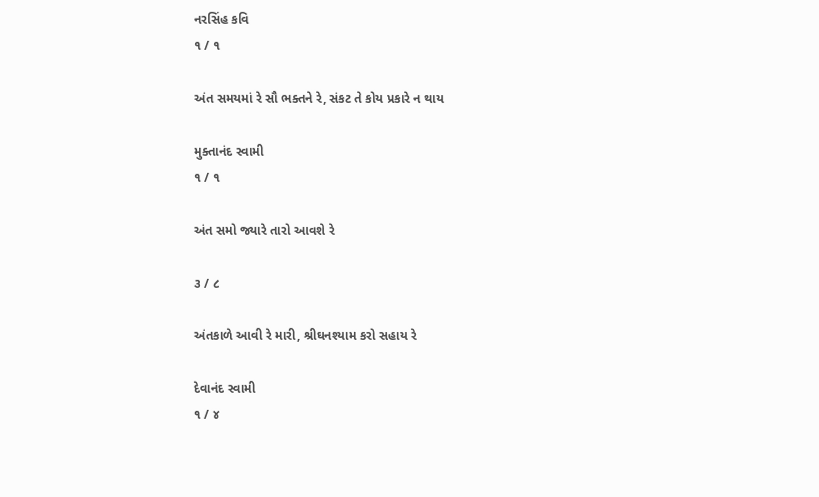નરસિંહ કવિ
૧ / ૧

અંત સમયમાં રે સૌ ભક્તને રે, સંકટ તે કોય પ્રકારે ન થાય

મુક્તાનંદ સ્વામી
૧ / ૧

અંત સમો જ્યારે તારો આવશે રે

૩ / ૮

અંતકાળે આવી રે મારી, શ્રીઘનશ્યામ કરો સહાય રે

દેવાનંદ સ્વામી
૧ / ૪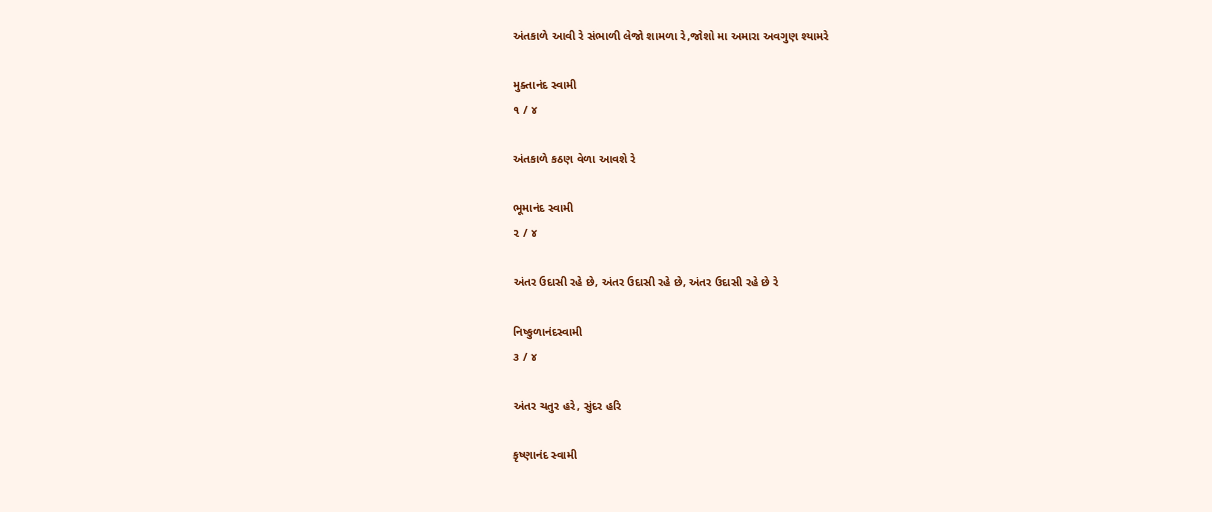અંતકાળે આવી રે સંભાળી લેજો શામળા રે,જોશો મા અમારા અવગુણ શ્યામરે

મુક્તાનંદ સ્વામી
૧ / ૪

અંતકાળે કઠણ વેળા આવશે રે

ભૂમાનંદ સ્વામી
૨ / ૪

અંતર ઉદાસી રહે છે, અંતર ઉદાસી રહે છે, અંતર ઉદાસી રહે છે રે

નિષ્કુળાનંદસ્વામી
૩ / ૪

અંતર ચતુર હરે, સુંદર હરિ

કૃષ્ણાનંદ સ્વામી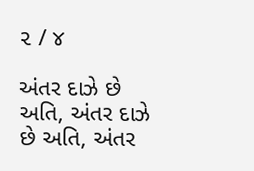૨ / ૪

અંતર દાઝે છે અતિ, અંતર દાઝે છે અતિ, અંતર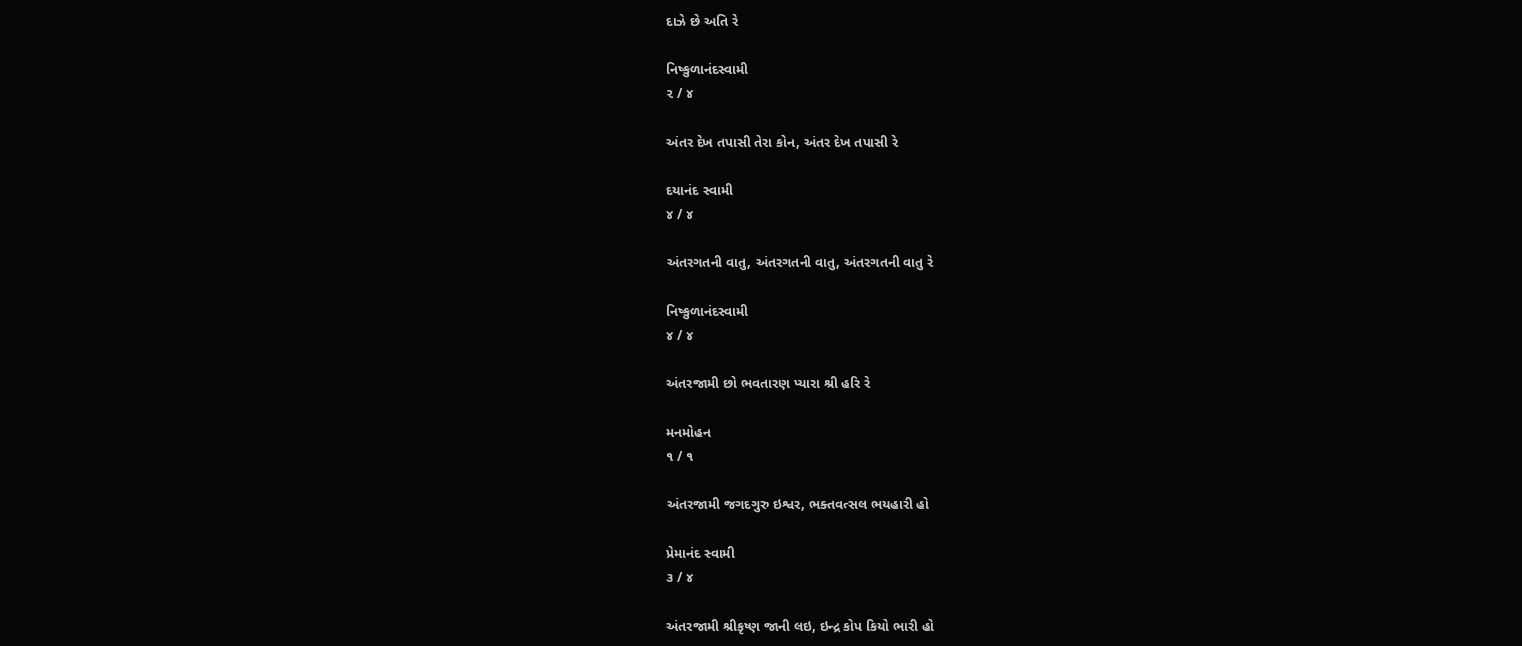દાઝે છે અતિ રે

નિષ્કુળાનંદસ્વામી
૨ / ૪

અંતર દેખ તપાસી તેરા કોન, અંતર દેખ તપાસી રે

દયાનંદ સ્વામી
૪ / ૪

અંતરગતની વાતુ, અંતરગતની વાતુ, અંતરગતની વાતુ રે

નિષ્કુળાનંદસ્વામી
૪ / ૪

અંતરજામી છો ભવતારણ પ્યારા શ્રી હરિ રે

મનમોહન
૧ / ૧

અંતરજામી જગદગુરુ ઇશ્વર, ભક્તવત્સલ ભયહારી હો

પ્રેમાનંદ સ્વામી
૩ / ૪

અંતરજામી શ્રીકૃષ્ણ જાની લઇ, ઇન્દ્ર કોપ કિયો ભારી હો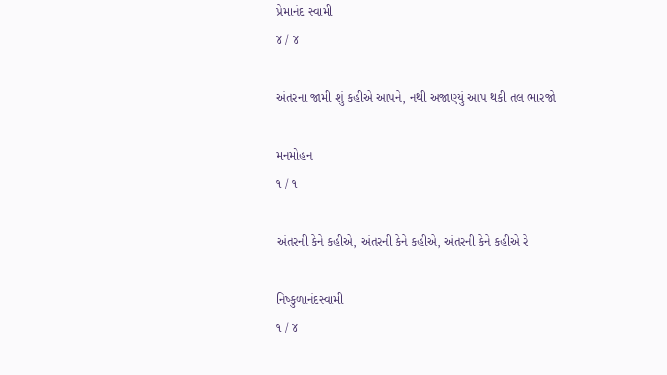પ્રેમાનંદ સ્વામી
૪ / ૪

અંતરના જામી શું કહીએ આપને, નથી અજાણ્યું આપ થકી તલ ભારજો

મનમોહન
૧ / ૧

અંતરની કેને કહીએ, અંતરની કેને કહીએ, અંતરની કેને કહીએ રે

નિષ્કુળાનંદસ્વામી
૧ / ૪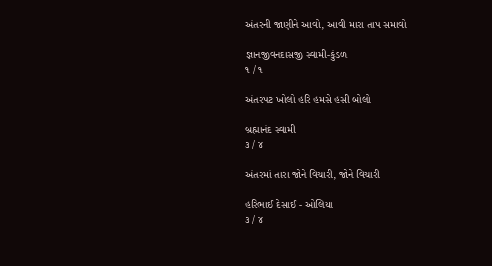અંતરની જાણીને આવો, આવી મારા તાપ સમાવો

જ્ઞાનજીવનદાસજી સ્વામી-કુંડળ
૧ / ૧

અંતરપટ ખોલો હરિ હમસે હસી બોલો

બ્રહ્માનંદ સ્વામી
૩ / ૪

અંતરમાં તારા જોને વિચારી, જોને વિચારી

હરિભાઈ દેસાઈ - ઓલિયા
૩ / ૪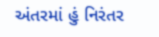અંતરમાં હું નિરંતર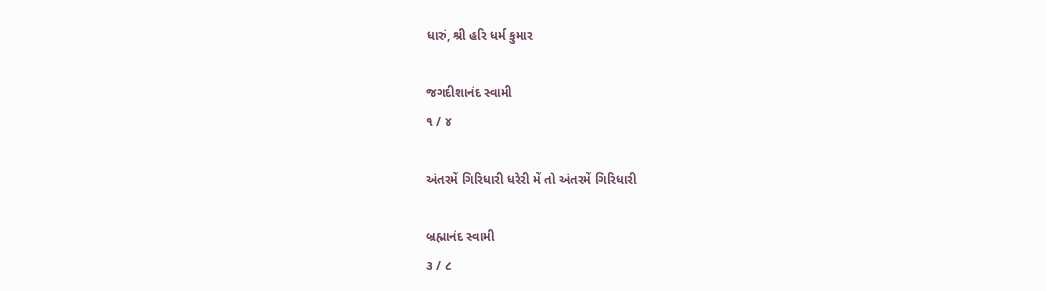ધારું, શ્રી હરિ ધર્મ કુમાર

જગદીશાનંદ સ્વામી
૧ / ૪

અંતરમેં ગિરિધારી ધરેરી મેં તો અંતરમેં ગિરિધારી

બ્રહ્માનંદ સ્વામી
૩ / ૮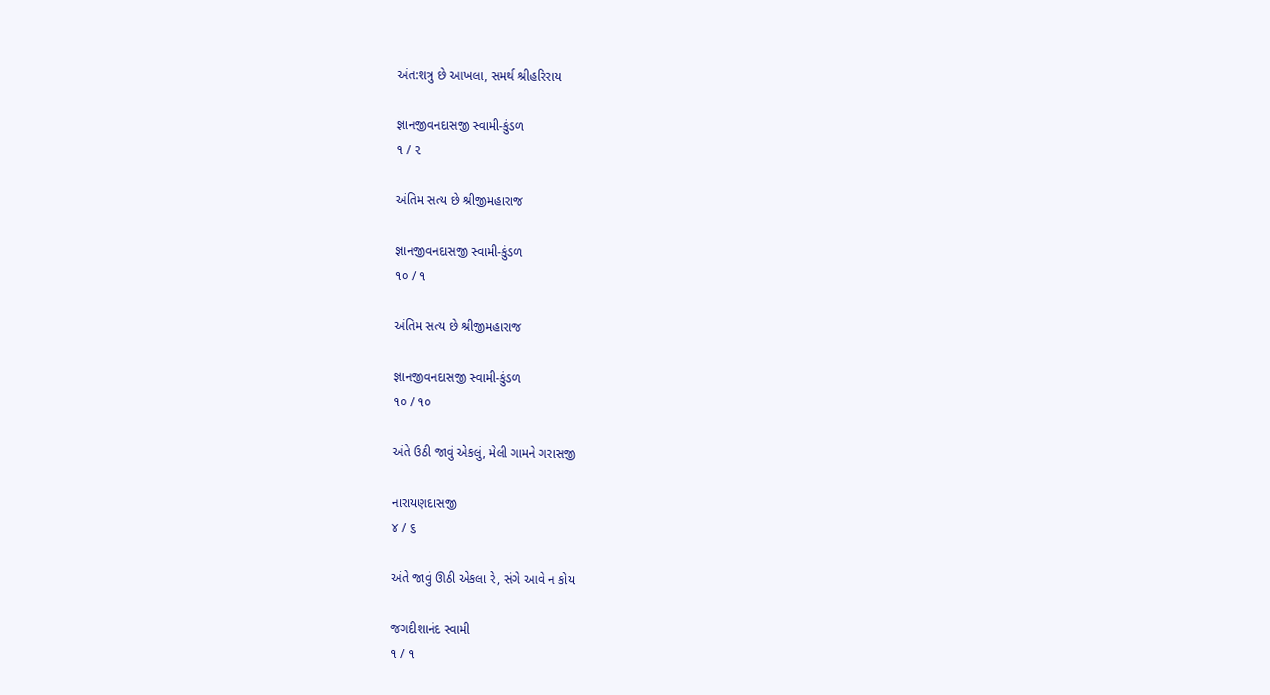અંત:શત્રુ છે આખલા, સમર્થ શ્રીહરિરાય

જ્ઞાનજીવનદાસજી સ્વામી-કુંડળ
૧ / ૨

અંતિમ સત્ય છે શ્રીજીમહારાજ

જ્ઞાનજીવનદાસજી સ્વામી-કુંડળ
૧૦ / ૧

અંતિમ સત્ય છે શ્રીજીમહારાજ

જ્ઞાનજીવનદાસજી સ્વામી-કુંડળ
૧૦ / ૧૦

અંતે ઉઠી જાવું એકલું, મેલી ગામને ગરાસજી

નારાયણદાસજી
૪ / ૬

અંતે જાવું ઊઠી એકલા રે, સંગે આવે ન કોય

જગદીશાનંદ સ્વામી
૧ / ૧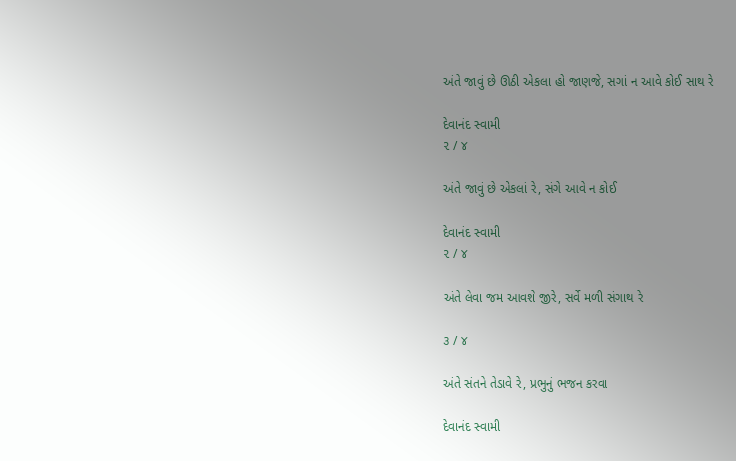અંતે જાવું છે ઊઠી એકલા હો જાણજે, સગાં ન આવે કોઈ સાથ રે

દેવાનંદ સ્વામી
૨ / ૪

અંતે જાવું છે એકલાં રે, સંગે આવે ન કોઈ

દેવાનંદ સ્વામી
૨ / ૪

અંતે લેવા જમ આવશે જીરે, સર્વે મળી સંગાથ રે

૩ / ૪

અંતે સંતને તેડાવે રે, પ્રભુનું ભજન કરવા

દેવાનંદ સ્વામી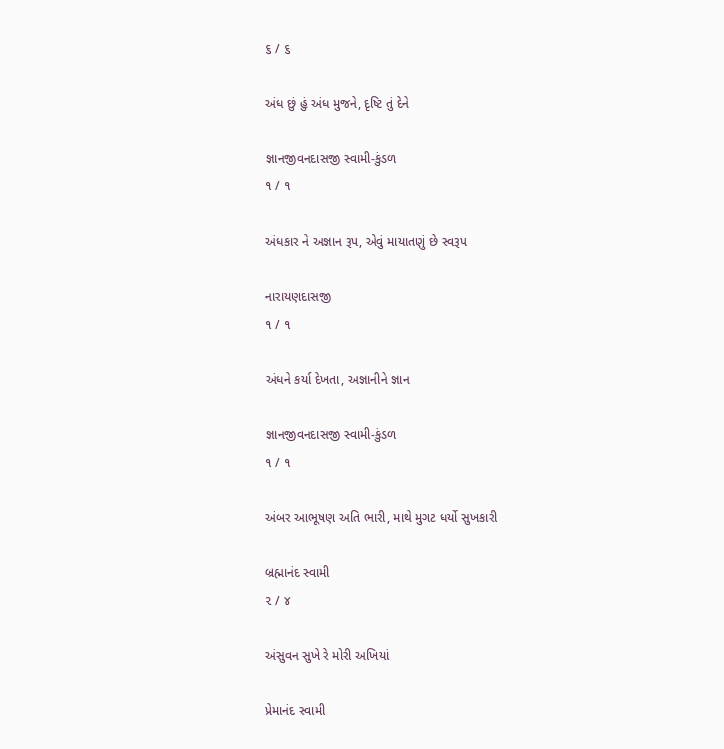૬ / ૬

અંધ છું હું અંધ મુજને, દૃષ્ટિ તું દેને

જ્ઞાનજીવનદાસજી સ્વામી-કુંડળ
૧ / ૧

અંધકાર ને અજ્ઞાન રૂપ, એવું માયાતણું છે સ્વરૂપ

નારાયણદાસજી
૧ / ૧

અંધને કર્યા દેખતા, અજ્ઞાનીને જ્ઞાન

જ્ઞાનજીવનદાસજી સ્વામી-કુંડળ
૧ / ૧

અંબર આભૂષણ અતિ ભારી, માથે મુગટ ધર્યો સુખકારી

બ્રહ્માનંદ સ્વામી
૨ / ૪

અંસુવન સુખે રે મોરી અખિયાં

પ્રેમાનંદ સ્વામી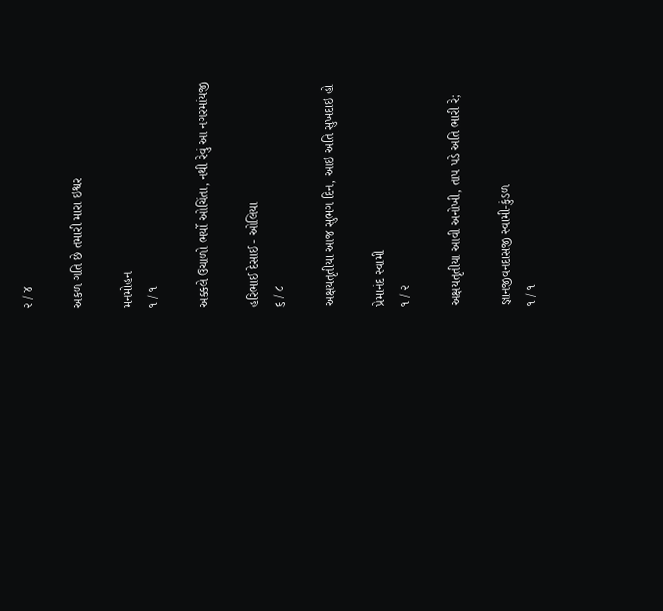૨ / ૪

અકળ ગતિ છે તમારી મારા ઇશ્વર

મનમોહન
૧ / ૧

અક્કલે ઉચાળો ભર્યો ઓચિંતા, નથી રેવું આ નગરમાંયજી

હરિભાઈ દેસાઈ - ઓલિયા
૬ / ૮

અક્ષયતૃતીયા આજ સુભગ દિન, આઇ અતિ સુખદાઇ હો

પ્રેમાનંદ સ્વામી
૧ / ૨

અક્ષયતૃતીયા આવી અનોખી, તાપ પડે અતિ ભારી રે;

જ્ઞાનજીવનદાસજી સ્વામી-કુંડળ
૧ / ૧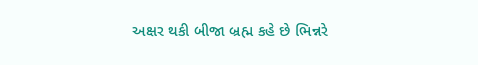અક્ષર થકી બીજા બ્રહ્મ કહે છે ભિન્નરે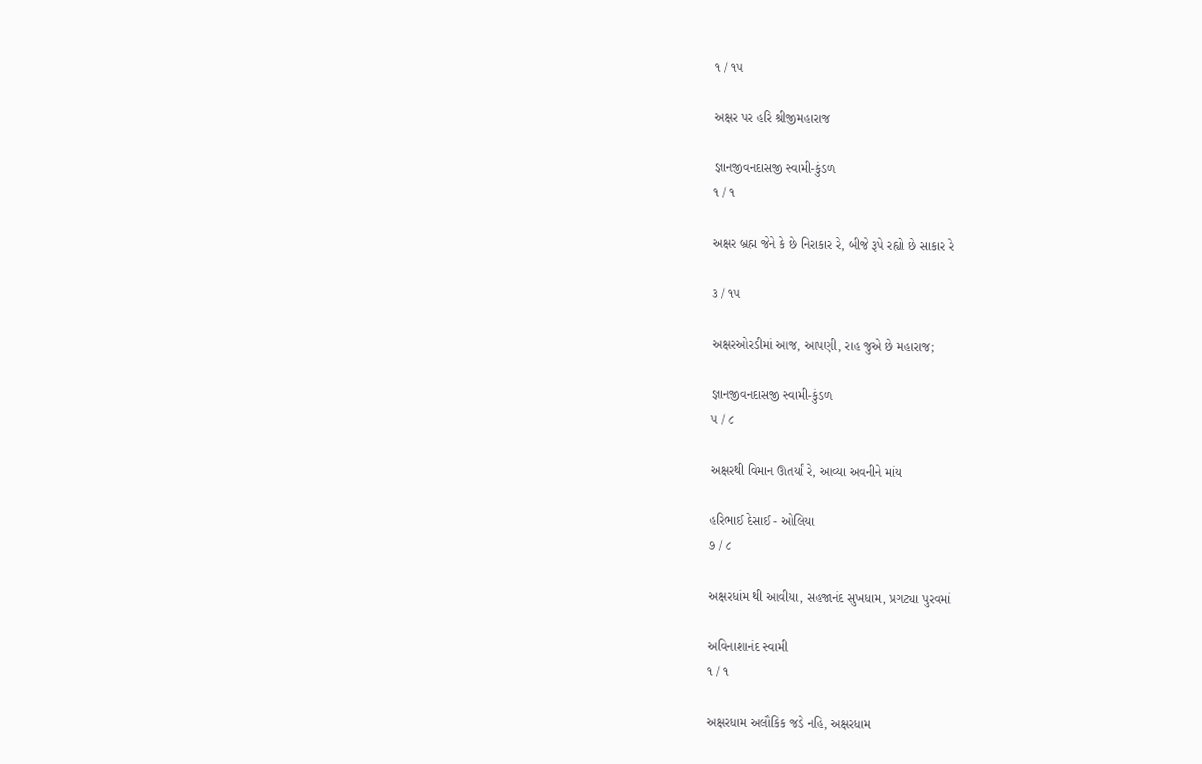૧ / ૧૫

અક્ષર પર હરિ શ્રીજીમહારાજ

જ્ઞાનજીવનદાસજી સ્વામી-કુંડળ
૧ / ૧

અક્ષર બ્રહ્મ જેને કે છે નિરાકાર રે, બીજે રૂપે રહ્યો છે સાકાર રે

૩ / ૧૫

અક્ષરઓરડીમાં આજ, આપણી, રાહ જુએ છે મહારાજ;

જ્ઞાનજીવનદાસજી સ્વામી-કુંડળ
૫ / ૮

અક્ષરથી વિમાન ઊતર્યાં રે, આવ્યા અવનીને માંય

હરિભાઈ દેસાઈ - ઓલિયા
૭ / ૮

અક્ષરધાંમ થી આવીયા, સહજાનંદ સુખધામ, પ્રગટ્યા પુરવમાં

અવિનાશાનંદ સ્વામી
૧ / ૧

અક્ષરધામ અલૌકિક જડે નહિ, અક્ષરધામ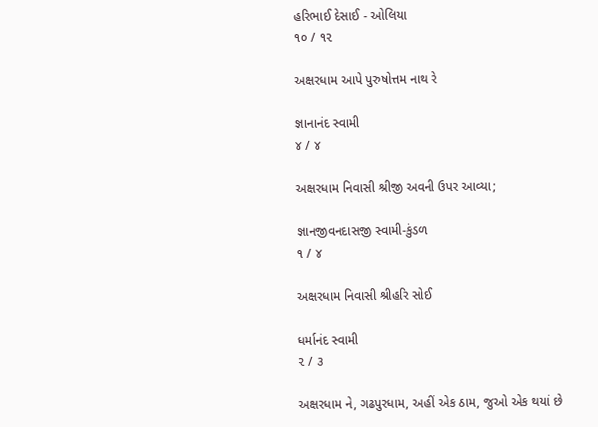હરિભાઈ દેસાઈ - ઓલિયા
૧૦ / ૧૨

અક્ષરધામ આપે પુરુષોત્તમ નાથ રે

જ્ઞાનાનંદ સ્વામી
૪ / ૪

અક્ષરધામ નિવાસી શ્રીજી અવની ઉપર આવ્યા;

જ્ઞાનજીવનદાસજી સ્વામી-કુંડળ
૧ / ૪

અક્ષરધામ નિવાસી શ્રીહરિ સોઈ

ધર્માનંદ સ્વામી
૨ / ૩

અક્ષરધામ ને, ગઢપુરધામ, અહીં એક ઠામ, જુઓ એક થયાં છે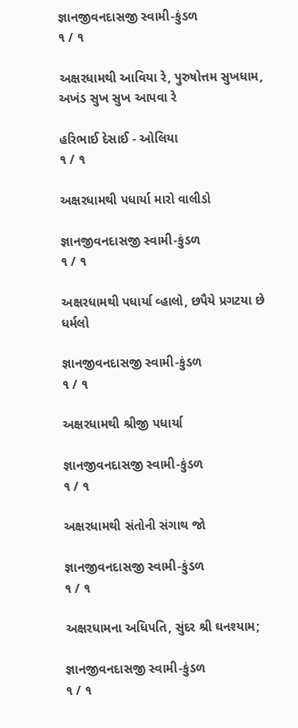જ્ઞાનજીવનદાસજી સ્વામી-કુંડળ
૧ / ૧

અક્ષરધામથી આવિયા રે, પુરુષોત્તમ સુખધામ, અખંડ સુખ સુખ આપવા રે

હરિભાઈ દેસાઈ - ઓલિયા
૧ / ૧

અક્ષરધામથી પધાર્યા મારો વાલીડો

જ્ઞાનજીવનદાસજી સ્વામી-કુંડળ
૧ / ૧

અક્ષરધામથી પધાર્યા વ્હાલો, છપૈયે પ્રગટયા છે ધર્મલો

જ્ઞાનજીવનદાસજી સ્વામી-કુંડળ
૧ / ૧

અક્ષરધામથી શ્રીજી પધાર્યા

જ્ઞાનજીવનદાસજી સ્વામી-કુંડળ
૧ / ૧

અક્ષરધામથી સંતોની સંગાથ જો

જ્ઞાનજીવનદાસજી સ્વામી-કુંડળ
૧ / ૧

અક્ષરધામના અધિપતિ, સુંદર શ્રી ઘનશ્યામ;

જ્ઞાનજીવનદાસજી સ્વામી-કુંડળ
૧ / ૧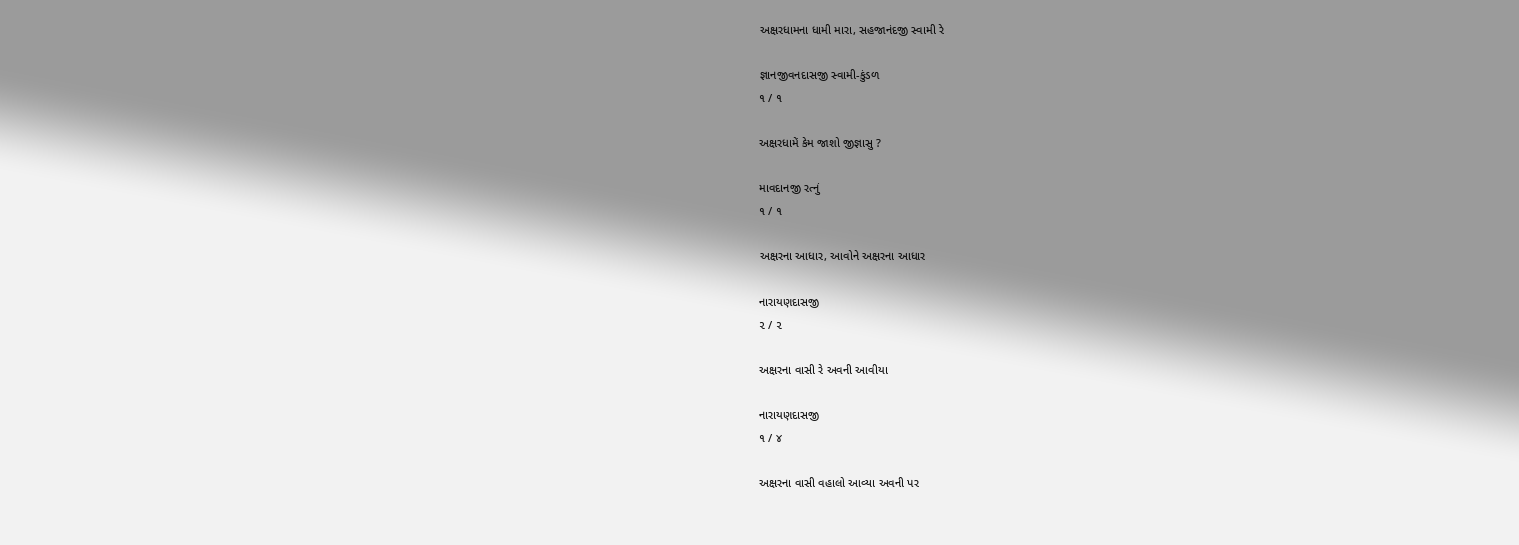અક્ષરધામના ધામી મારા, સહજાનંદજી સ્વામી રે

જ્ઞાનજીવનદાસજી સ્વામી-કુંડળ
૧ / ૧

અક્ષરધામેં કેમ જાશો જીજ્ઞાસુ ?

માવદાનજી રત્નું
૧ / ૧

અક્ષરના આધાર, આવોને અક્ષરના આધાર

નારાયણદાસજી
૨ / ૨

અક્ષરના વાસી રે અવની આવીયા

નારાયણદાસજી
૧ / ૪

અક્ષરના વાસી વહાલો આવ્યા અવની પર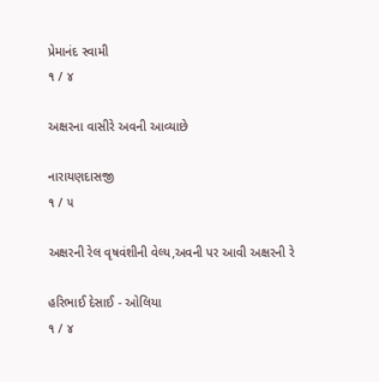પ્રેમાનંદ સ્વામી
૧ / ૪

અક્ષરના વાસીરે અવની આવ્યાછે

નારાયણદાસજી
૧ / ૫

અક્ષરની રેલ વૃષવંશીની વેલ્ય,અવની પર આવી અક્ષરની રે

હરિભાઈ દેસાઈ - ઓલિયા
૧ / ૪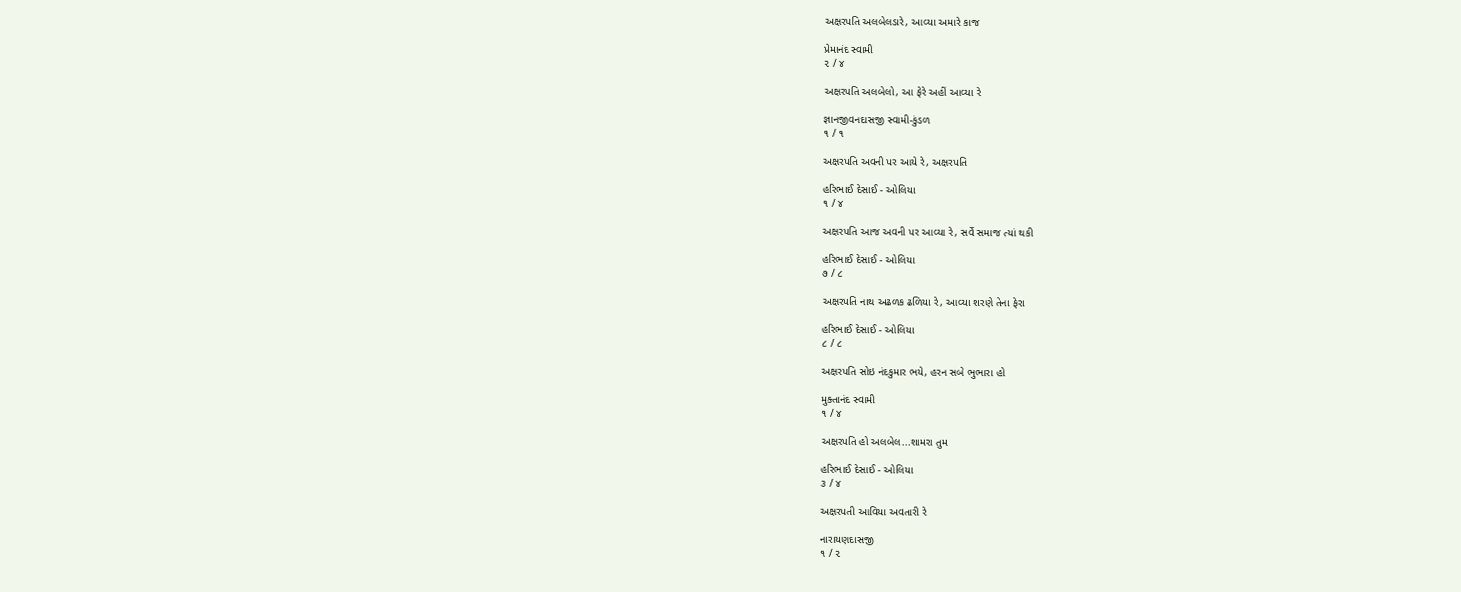અક્ષરપતિ અલબેલડારે, આવ્યા અમારે કાજ

પ્રેમાનંદ સ્વામી
૨ / ૪

અક્ષરપતિ અલબેલો, આ ફેરે અહીં આવ્યા રે

જ્ઞાનજીવનદાસજી સ્વામી-કુંડળ
૧ / ૧

અક્ષરપતિ અવની પર આયે રે, અક્ષરપતિ

હરિભાઈ દેસાઈ - ઓલિયા
૧ / ૪

અક્ષરપતિ આજ અવની પર આવ્યા રે, સર્વે સમાજ ત્યાં થકી

હરિભાઈ દેસાઈ - ઓલિયા
૭ / ૮

અક્ષરપતિ નાથ અઢળક ઢળિયા રે, આવ્યા શરણે તેના ફેરા

હરિભાઈ દેસાઈ - ઓલિયા
૮ / ૮

અક્ષરપતિ સોઇ નંદકુમાર ભયે, હરન સબે ભુભારા હો

મુક્તાનંદ સ્વામી
૧ / ૪

અક્ષરપતિ હો અલબેલ...શામરા તુમ

હરિભાઈ દેસાઈ - ઓલિયા
૩ / ૪

અક્ષરપતી આવિયા અવતારી રે

નારાયણદાસજી
૧ / ૨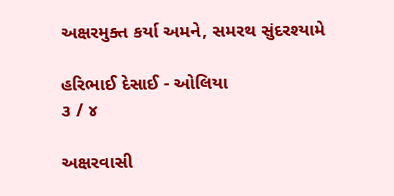અક્ષરમુક્ત કર્યા અમને, સમરથ સુંદરશ્યામે

હરિભાઈ દેસાઈ - ઓલિયા
૩ / ૪

અક્ષરવાસી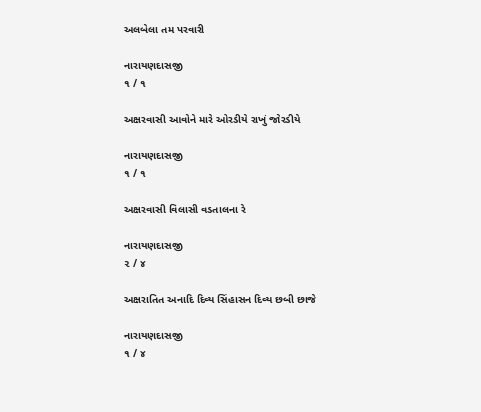અલબેલા તમ પરવારી

નારાયણદાસજી
૧ / ૧

અક્ષરવાસી આવોને મારે ઓરડીયે રાખું જોરડીયે

નારાયણદાસજી
૧ / ૧

અક્ષરવાસી વિલાસી વડતાલના રે

નારાયણદાસજી
૨ / ૪

અક્ષરાતિત અનાદિ દિવ્ય સિંહાસન દિવ્ય છબી છાજે

નારાયણદાસજી
૧ / ૪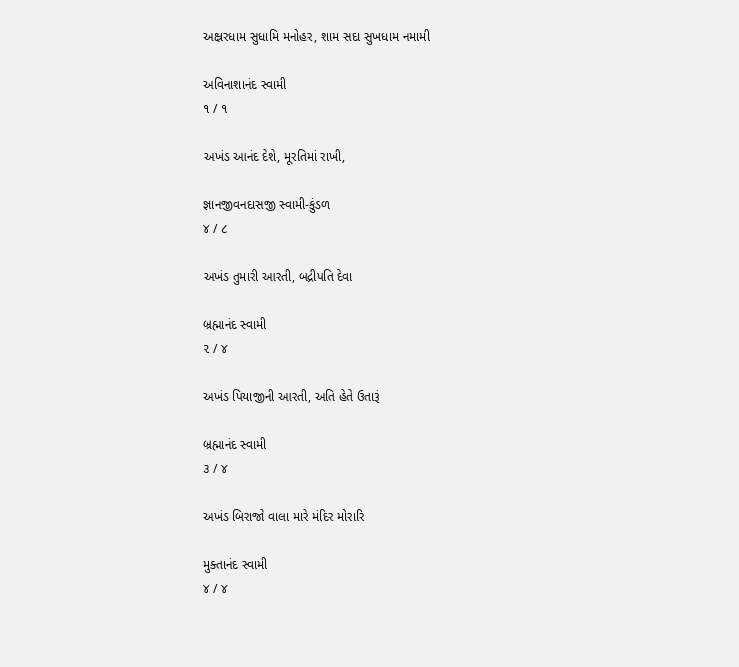અક્ષ્રરધામ સુધામિ મનોહર, શામ સદા સુખધામ નમામી

અવિનાશાનંદ સ્વામી
૧ / ૧

અખંડ આનંદ દેશે, મૂરતિમાં રાખી,

જ્ઞાનજીવનદાસજી સ્વામી-કુંડળ
૪ / ૮

અખંડ તુમારી આરતી, બદ્રીપતિ દેવા

બ્રહ્માનંદ સ્વામી
૨ / ૪

અખંડ પિયાજીની આરતી, અતિ હેતે ઉતારૂં

બ્રહ્માનંદ સ્વામી
૩ / ૪

અખંડ બિરાજો વાલા મારે મંદિર મોરારિ

મુક્તાનંદ સ્વામી
૪ / ૪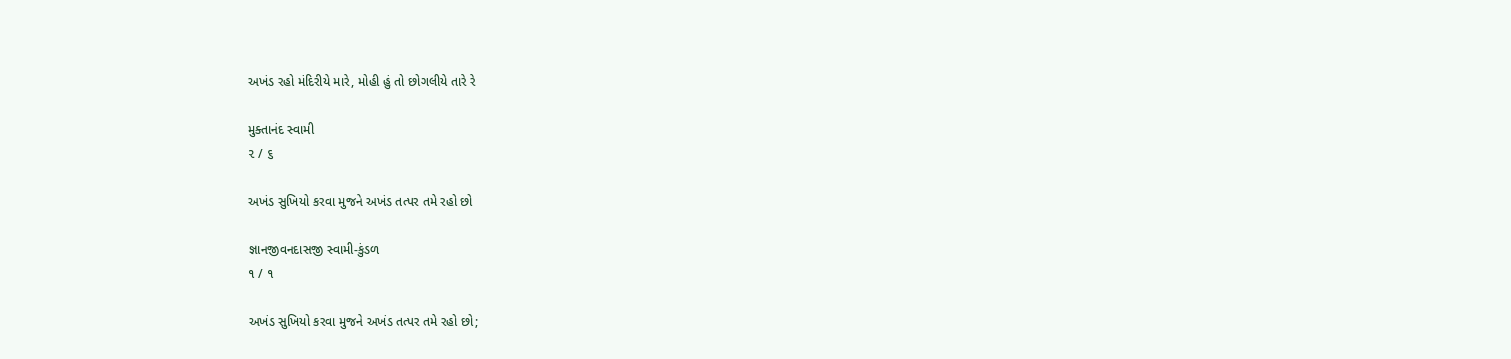અખંડ રહો મંદિરીયે મારે, મોહી હું તો છોગલીયે તારે રે

મુક્તાનંદ સ્વામી
૨ / ૬

અખંડ સુખિયો કરવા મુજને અખંડ તત્પર તમે રહો છો

જ્ઞાનજીવનદાસજી સ્વામી-કુંડળ
૧ / ૧

અખંડ સુખિયો કરવા મુજને અખંડ તત્પર તમે રહો છો;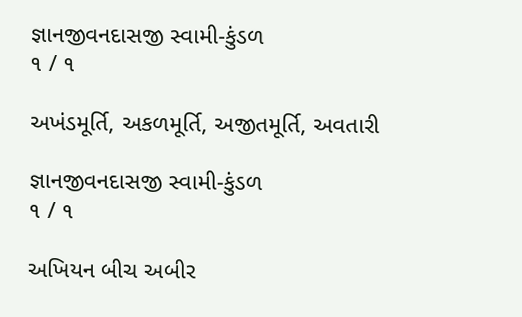જ્ઞાનજીવનદાસજી સ્વામી-કુંડળ
૧ / ૧

અખંડમૂર્તિ, અકળમૂર્તિ, અજીતમૂર્તિ, અવતારી

જ્ઞાનજીવનદાસજી સ્વામી-કુંડળ
૧ / ૧

અખિયન બીચ અબીર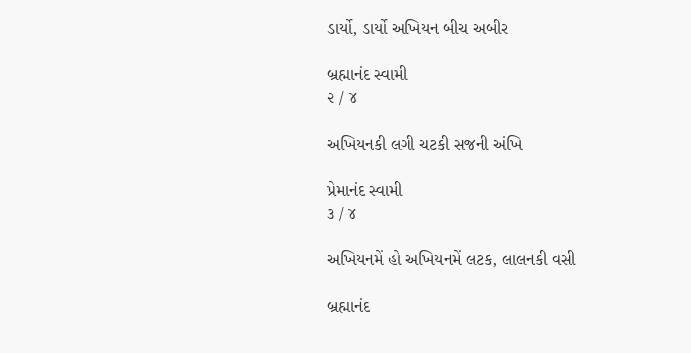ડાર્યો, ડાર્યો અખિયન બીચ અબીર

બ્રહ્માનંદ સ્વામી
૨ / ૪

અખિયનકી લગી ચટકી સજની અંખિ

પ્રેમાનંદ સ્વામી
૩ / ૪

અખિયનમેં હો અખિયનમેં લટક, લાલનકી વસી

બ્રહ્માનંદ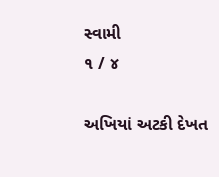સ્વામી
૧ / ૪

અખિયાં અટકી દેખત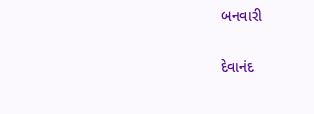બનવારી

દેવાનંદ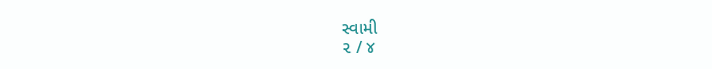સ્વામી
૨ / ૪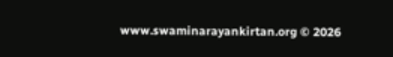www.swaminarayankirtan.org © 2026